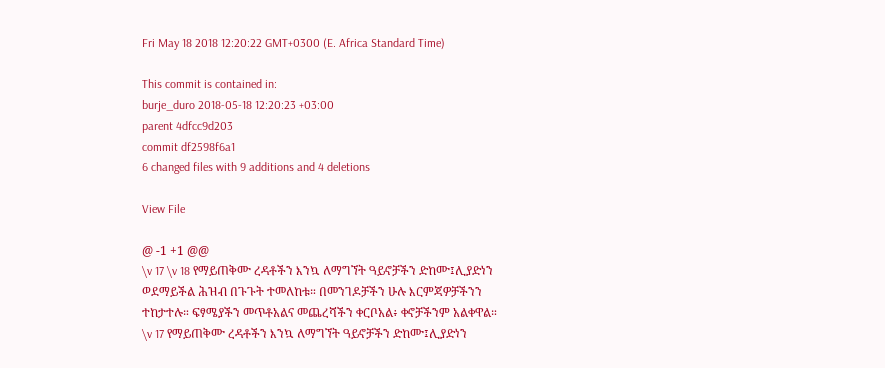Fri May 18 2018 12:20:22 GMT+0300 (E. Africa Standard Time)

This commit is contained in:
burje_duro 2018-05-18 12:20:23 +03:00
parent 4dfcc9d203
commit df2598f6a1
6 changed files with 9 additions and 4 deletions

View File

@ -1 +1 @@
\v 17 \v 18 የማይጠቅሙ ረዳቶችን እንኳ ለማግኘት ዓይኖቻችን ድከሙ፤ሊያድነን ወደማይችል ሕዝብ በጉጉት ተመለከቱ። በመንገዶቻችን ሁሉ እርምጃዎቻችንን ተከታተሉ። ፍፃሜያችን መጥቶአልና መጨረሻችን ቀርቦአል፥ ቀኖቻችንም አልቀዋል።
\v 17 የማይጠቅሙ ረዳቶችን እንኳ ለማግኘት ዓይኖቻችን ድከሙ፤ሊያድነን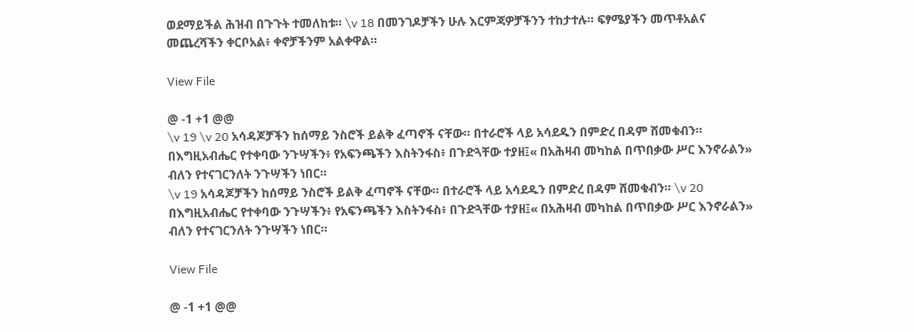ወደማይችል ሕዝብ በጉጉት ተመለከቱ። \v 18 በመንገዶቻችን ሁሉ እርምጃዎቻችንን ተከታተሉ። ፍፃሜያችን መጥቶአልና መጨረሻችን ቀርቦአል፥ ቀኖቻችንም አልቀዋል።

View File

@ -1 +1 @@
\v 19 \v 20 አሳዳጆቻችን ከሰማይ ንስሮች ይልቅ ፈጣኖች ናቸው። በተራሮች ላይ አሳደዱን በምድረ በዳም ሸመቁብን። በእግዚአብሔር የተቀባው ንጉሣችን፥ የአፍንጫችን እስትንፋስ፥ በጉድጓቸው ተያዘ፤« በአሕዛብ መካከል በጥበቃው ሥር እንኖራልን» ብለን የተናገርንለት ንጉሣችን ነበር።
\v 19 አሳዳጆቻችን ከሰማይ ንስሮች ይልቅ ፈጣኖች ናቸው። በተራሮች ላይ አሳደዱን በምድረ በዳም ሸመቁብን። \v 20 በእግዚአብሔር የተቀባው ንጉሣችን፥ የአፍንጫችን እስትንፋስ፥ በጉድጓቸው ተያዘ፤« በአሕዛብ መካከል በጥበቃው ሥር እንኖራልን» ብለን የተናገርንለት ንጉሣችን ነበር።

View File

@ -1 +1 @@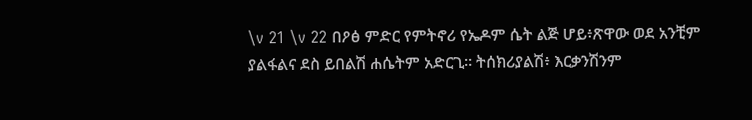\v 21 \v 22 በዖፅ ምድር የምትኖሪ የኤዶም ሴት ልጅ ሆይ፥ጽዋው ወደ አንቺም ያልፋልና ደስ ይበልሽ ሐሴትም አድርጊ። ትሰክሪያልሽ፥ እርቃንሽንም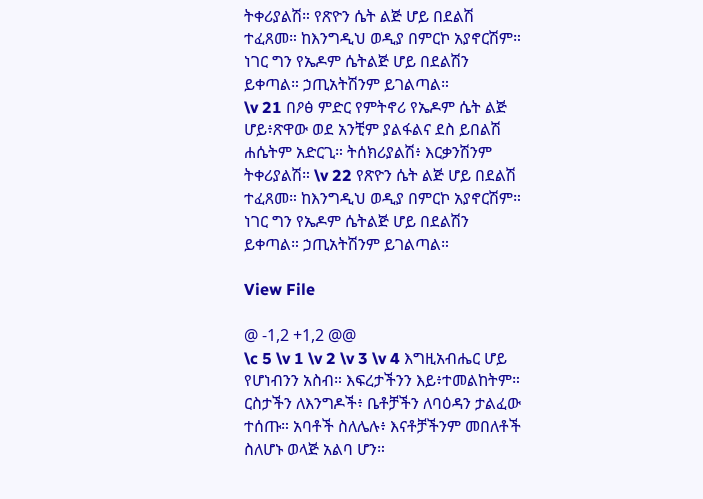ትቀሪያልሽ። የጽዮን ሴት ልጅ ሆይ በደልሽ ተፈጸመ። ከእንግዲህ ወዲያ በምርኮ አያኖርሽም። ነገር ግን የኤዶም ሴትልጅ ሆይ በደልሽን ይቀጣል። ኃጢአትሽንም ይገልጣል።
\v 21 በዖፅ ምድር የምትኖሪ የኤዶም ሴት ልጅ ሆይ፥ጽዋው ወደ አንቺም ያልፋልና ደስ ይበልሽ ሐሴትም አድርጊ። ትሰክሪያልሽ፥ እርቃንሽንም ትቀሪያልሽ። \v 22 የጽዮን ሴት ልጅ ሆይ በደልሽ ተፈጸመ። ከእንግዲህ ወዲያ በምርኮ አያኖርሽም። ነገር ግን የኤዶም ሴትልጅ ሆይ በደልሽን ይቀጣል። ኃጢአትሽንም ይገልጣል።

View File

@ -1,2 +1,2 @@
\c 5 \v 1 \v 2 \v 3 \v 4 እግዚአብሔር ሆይ የሆነብንን አስብ። እፍረታችንን እይ፥ተመልከትም። ርስታችን ለእንግዶች፥ ቤቶቻችን ለባዕዳን ታልፈው ተሰጡ። አባቶች ስለሌሉ፥ እናቶቻችንም መበለቶች ስለሆኑ ወላጅ አልባ ሆን።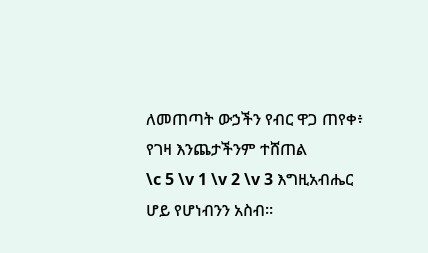ለመጠጣት ውኃችን የብር ዋጋ ጠየቀ፥ የገዛ እንጨታችንም ተሸጠል
\c 5 \v 1 \v 2 \v 3 እግዚአብሔር ሆይ የሆነብንን አስብ።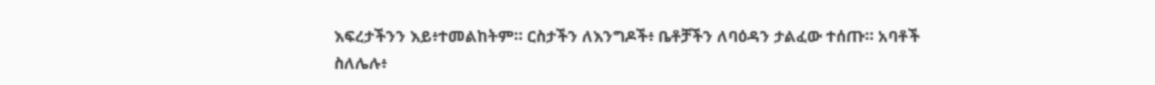እፍረታችንን እይ፥ተመልከትም። ርስታችን ለእንግዶች፥ ቤቶቻችን ለባዕዳን ታልፈው ተሰጡ። አባቶች ስለሌሉ፥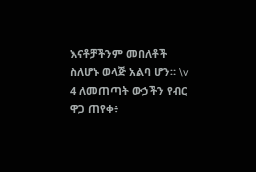እናቶቻችንም መበለቶች ስለሆኑ ወላጅ አልባ ሆን። \v 4 ለመጠጣት ውኃችን የብር ዋጋ ጠየቀ፥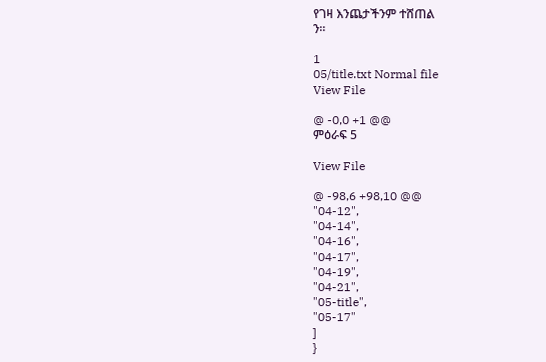የገዛ እንጨታችንም ተሸጠል
ን።

1
05/title.txt Normal file
View File

@ -0,0 +1 @@
ምዕራፍ 5

View File

@ -98,6 +98,10 @@
"04-12",
"04-14",
"04-16",
"04-17",
"04-19",
"04-21",
"05-title",
"05-17"
]
}